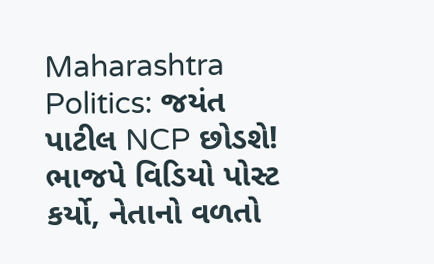Maharashtra Politics: જયંત પાટીલ NCP છોડશે! ભાજપે વિડિયો પોસ્ટ કર્યો, નેતાનો વળતો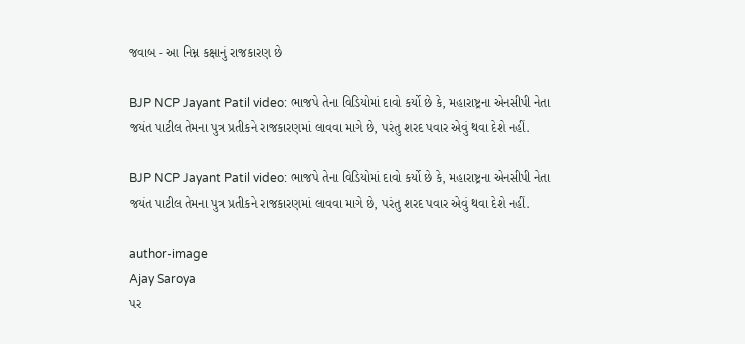જવાબ - આ નિમ્ન કક્ષાનું રાજકારણ છે

BJP NCP Jayant Patil video: ભાજપે તેના વિડિયોમાં દાવો કર્યો છે કે, મહારાષ્ટ્રના એનસીપી નેતા જયંત પાટીલ તેમના પુત્ર પ્રતીકને રાજકારણમાં લાવવા માગે છે, પરંતુ શરદ પવાર એવું થવા દેશે નહીં.

BJP NCP Jayant Patil video: ભાજપે તેના વિડિયોમાં દાવો કર્યો છે કે, મહારાષ્ટ્રના એનસીપી નેતા જયંત પાટીલ તેમના પુત્ર પ્રતીકને રાજકારણમાં લાવવા માગે છે, પરંતુ શરદ પવાર એવું થવા દેશે નહીં.

author-image
Ajay Saroya
પર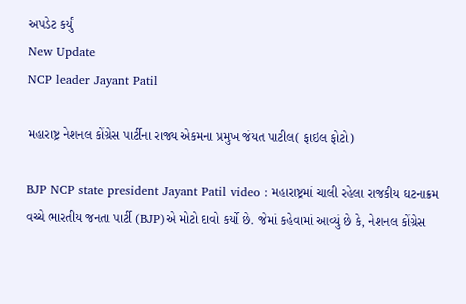અપડેટ કર્યું
New Update
NCP leader Jayant Patil

મહારાષ્ટ્ર નેશનલ કોંગ્રેસ પાર્ટીના રાજ્ય એકમના પ્રમુખ જંયત પાટીલ( ફાઇલ ફોટો)

BJP NCP state president Jayant Patil video : મહારાષ્ટ્રમાં ચાલી રહેલા રાજકીય ઘટનાક્રમ વચ્ચે ભારતીય જનતા પાર્ટી (BJP)એ મોટો દાવો કર્યો છે. જેમાં કહેવામાં આવ્યું છે કે, નેશનલ કોંગ્રેસ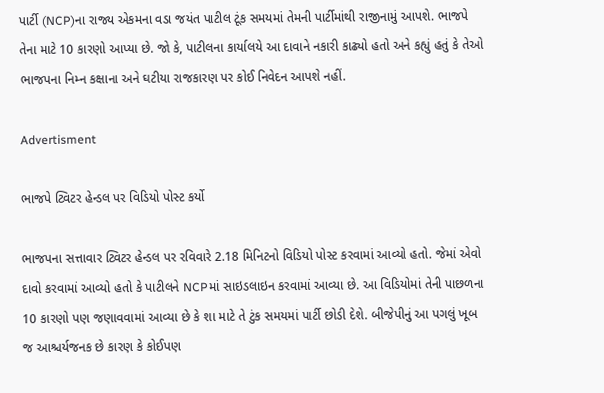પાર્ટી (NCP)ના રાજ્ય એકમના વડા જયંત પાટીલ ટૂંક સમયમાં તેમની પાર્ટીમાંથી રાજીનામું આપશે. ભાજપે તેના માટે 10 કારણો આપ્યા છે. જો કે, પાટીલના કાર્યાલયે આ દાવાને નકારી કાઢ્યો હતો અને કહ્યું હતું કે તેઓ ભાજપના નિમ્ન કક્ષાના અને ઘટીયા રાજકારણ પર કોઈ નિવેદન આપશે નહીં.

Advertisment

ભાજપે ટ્વિટર હેન્ડલ પર વિડિયો પોસ્ટ કર્યો

ભાજપના સત્તાવાર ટ્વિટર હેન્ડલ પર રવિવારે 2.18 મિનિટનો વિડિયો પોસ્ટ કરવામાં આવ્યો હતો. જેમાં એવો દાવો કરવામાં આવ્યો હતો કે પાટીલને NCPમાં સાઇડલાઇન કરવામાં આવ્યા છે. આ વિડિયોમાં તેની પાછળના 10 કારણો પણ જણાવવામાં આવ્યા છે કે શા માટે તે ટુંક સમયમાં પાર્ટી છોડી દેશે. બીજેપીનું આ પગલું ખૂબ જ આશ્ચર્યજનક છે કારણ કે કોઈપણ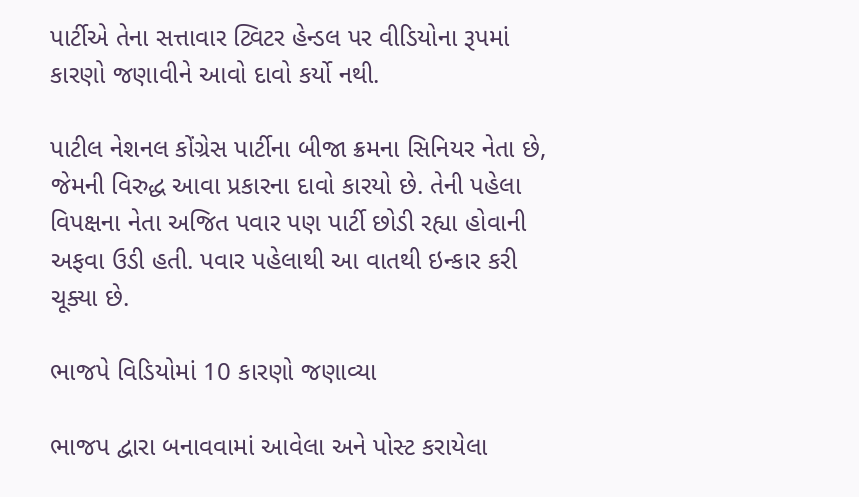પાર્ટીએ તેના સત્તાવાર ટ્વિટર હેન્ડલ પર વીડિયોના રૂપમાં કારણો જણાવીને આવો દાવો કર્યો નથી.

પાટીલ નેશનલ કોંગ્રેસ પાર્ટીના બીજા ક્રમના સિનિયર નેતા છે, જેમની વિરુદ્ધ આવા પ્રકારના દાવો કારયો છે. તેની પહેલા વિપક્ષના નેતા અજિત પવાર પણ પાર્ટી છોડી રહ્યા હોવાની અફવા ઉડી હતી. પવાર પહેલાથી આ વાતથી ઇન્કાર કરી ચૂક્યા છે.

ભાજપે વિડિયોમાં 10 કારણો જણાવ્યા

ભાજપ દ્વારા બનાવવામાં આવેલા અને પોસ્ટ કરાયેલા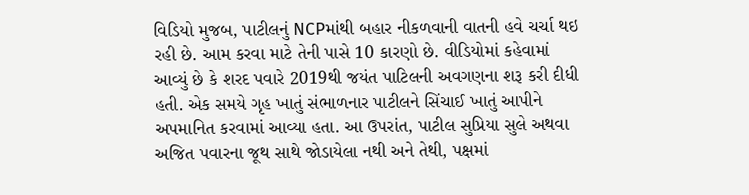વિડિયો મુજબ, પાટીલનું NCPમાંથી બહાર નીકળવાની વાતની હવે ચર્ચા થઇ રહી છે. આમ કરવા માટે તેની પાસે 10 કારણો છે. વીડિયોમાં કહેવામાં આવ્યું છે કે શરદ પવારે 2019થી જયંત પાટિલની અવગણના શરૂ કરી દીધી હતી. એક સમયે ગૃહ ખાતું સંભાળનાર પાટીલને સિંચાઈ ખાતું આપીને અપમાનિત કરવામાં આવ્યા હતા. આ ઉપરાંત, પાટીલ સુપ્રિયા સુલે અથવા અજિત પવારના જૂથ સાથે જોડાયેલા નથી અને તેથી, પક્ષમાં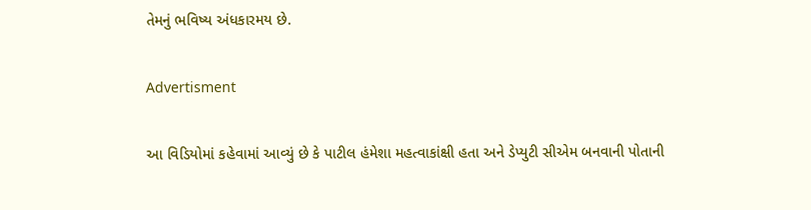તેમનું ભવિષ્ય અંધકારમય છે.

Advertisment

આ વિડિયોમાં કહેવામાં આવ્યું છે કે પાટીલ હંમેશા મહત્વાકાંક્ષી હતા અને ડેપ્યુટી સીએમ બનવાની પોતાની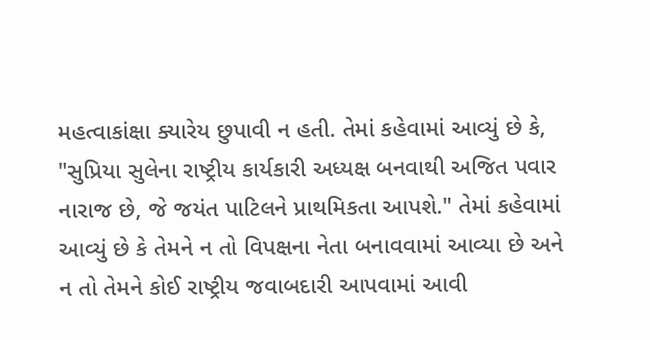મહત્વાકાંક્ષા ક્યારેય છુપાવી ન હતી. તેમાં કહેવામાં આવ્યું છે કે, "સુપ્રિયા સુલેના રાષ્ટ્રીય કાર્યકારી અધ્યક્ષ બનવાથી અજિત પવાર નારાજ છે, જે જયંત પાટિલને પ્રાથમિકતા આપશે." તેમાં કહેવામાં આવ્યું છે કે તેમને ન તો વિપક્ષના નેતા બનાવવામાં આવ્યા છે અને ન તો તેમને કોઈ રાષ્ટ્રીય જવાબદારી આપવામાં આવી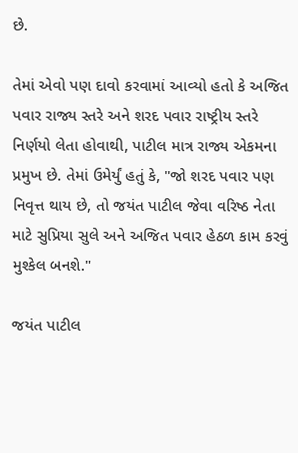છે.

તેમાં એવો પણ દાવો કરવામાં આવ્યો હતો કે અજિત પવાર રાજ્ય સ્તરે અને શરદ પવાર રાષ્ટ્રીય સ્તરે નિર્ણયો લેતા હોવાથી, પાટીલ માત્ર રાજ્ય એકમના પ્રમુખ છે. તેમાં ઉમેર્યું હતું કે, "જો શરદ પવાર પણ નિવૃત્ત થાય છે, તો જયંત પાટીલ જેવા વરિષ્ઠ નેતા માટે સુપ્રિયા સુલે અને અજિત પવાર હેઠળ કામ કરવું મુશ્કેલ બનશે."

જયંત પાટીલ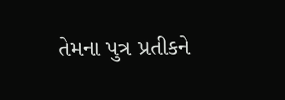તેમના પુત્ર પ્રતીકને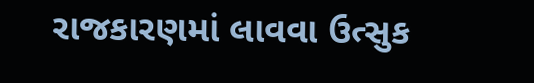રાજકારણમાં લાવવા ઉત્સુક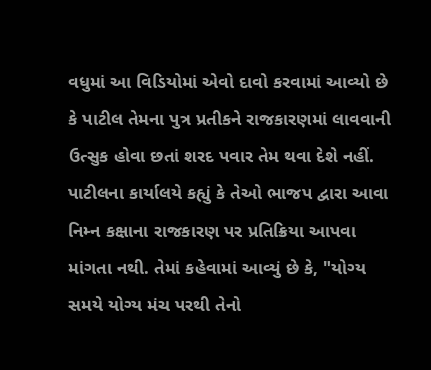વધુમાં આ વિડિયોમાં એવો દાવો કરવામાં આવ્યો છે કે પાટીલ તેમના પુત્ર પ્રતીકને રાજકારણમાં લાવવાની ઉત્સુક હોવા છતાં શરદ પવાર તેમ થવા દેશે નહીં. પાટીલના કાર્યાલયે કહ્યું કે તેઓ ભાજપ દ્વારા આવા નિમ્ન કક્ષાના રાજકારણ પર પ્રતિક્રિયા આપવા માંગતા નથી. તેમાં કહેવામાં આવ્યું છે કે, "યોગ્ય સમયે યોગ્ય મંચ પરથી તેનો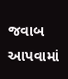જવાબ આપવામાં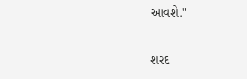આવશે."

શરદ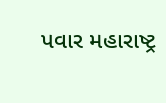પવાર મહારાષ્ટ્ર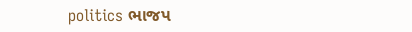politics ભાજપ